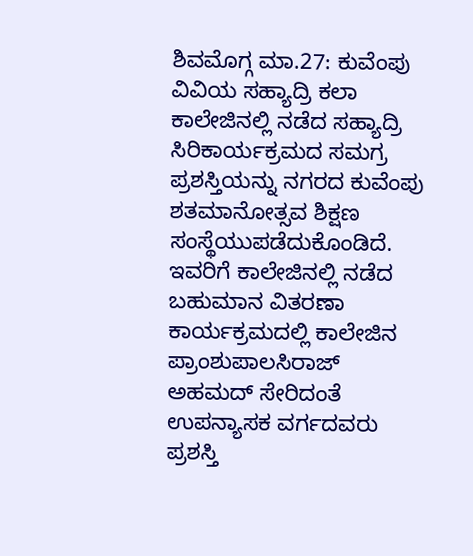ಶಿವಮೊಗ್ಗ ಮಾ.27: ಕುವೆಂಪು ವಿವಿಯ ಸಹ್ಯಾದ್ರಿ ಕಲಾ ಕಾಲೇಜಿನಲ್ಲಿ ನಡೆದ ಸಹ್ಯಾದ್ರಿ ಸಿರಿಕಾರ್ಯಕ್ರಮದ ಸಮಗ್ರ ಪ್ರಶಸ್ತಿಯನ್ನು ನಗರದ ಕುವೆಂಪು ಶತಮಾನೋತ್ಸವ ಶಿಕ್ಷಣ ಸಂಸ್ಥೆಯುಪಡೆದುಕೊಂಡಿದೆ.
ಇವರಿಗೆ ಕಾಲೇಜಿನಲ್ಲಿ ನಡೆದ ಬಹುಮಾನ ವಿತರಣಾ ಕಾರ್ಯಕ್ರಮದಲ್ಲಿ ಕಾಲೇಜಿನ ಪ್ರಾಂಶುಪಾಲಸಿರಾಜ್ ಅಹಮದ್ ಸೇರಿದಂತೆ ಉಪನ್ಯಾಸಕ ವರ್ಗದವರು ಪ್ರಶಸ್ತಿ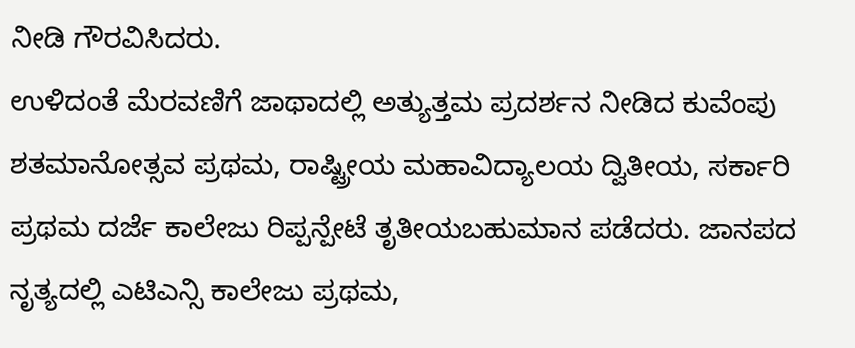ನೀಡಿ ಗೌರವಿಸಿದರು.
ಉಳಿದಂತೆ ಮೆರವಣಿಗೆ ಜಾಥಾದಲ್ಲಿ ಅತ್ಯುತ್ತಮ ಪ್ರದರ್ಶನ ನೀಡಿದ ಕುವೆಂಪು ಶತಮಾನೋತ್ಸವ ಪ್ರಥಮ, ರಾಷ್ಟ್ರೀಯ ಮಹಾವಿದ್ಯಾಲಯ ದ್ವಿತೀಯ, ಸರ್ಕಾರಿ ಪ್ರಥಮ ದರ್ಜೆ ಕಾಲೇಜು ರಿಪ್ಪನ್ಪೇಟೆ ತೃತೀಯಬಹುಮಾನ ಪಡೆದರು. ಜಾನಪದ ನೃತ್ಯದಲ್ಲಿ ಎಟಿಎನ್ಸಿ ಕಾಲೇಜು ಪ್ರಥಮ,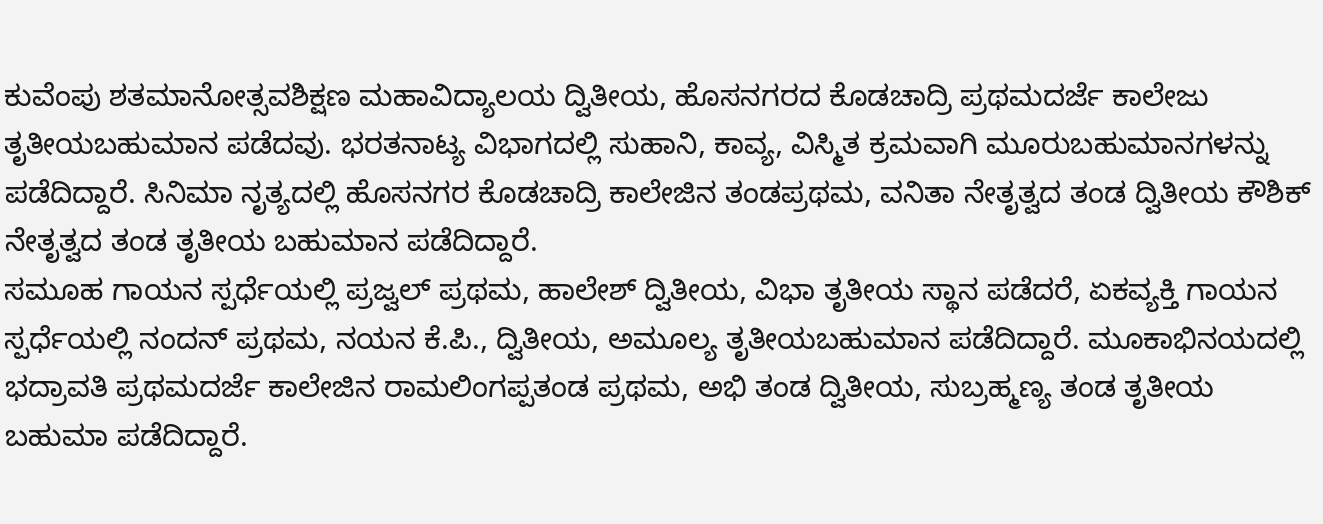ಕುವೆಂಪು ಶತಮಾನೋತ್ಸವಶಿಕ್ಷಣ ಮಹಾವಿದ್ಯಾಲಯ ದ್ವಿತೀಯ, ಹೊಸನಗರದ ಕೊಡಚಾದ್ರಿ ಪ್ರಥಮದರ್ಜೆ ಕಾಲೇಜು ತೃತೀಯಬಹುಮಾನ ಪಡೆದವು. ಭರತನಾಟ್ಯ ವಿಭಾಗದಲ್ಲಿ ಸುಹಾನಿ, ಕಾವ್ಯ, ವಿಸ್ಮಿತ ಕ್ರಮವಾಗಿ ಮೂರುಬಹುಮಾನಗಳನ್ನು ಪಡೆದಿದ್ದಾರೆ. ಸಿನಿಮಾ ನೃತ್ಯದಲ್ಲಿ ಹೊಸನಗರ ಕೊಡಚಾದ್ರಿ ಕಾಲೇಜಿನ ತಂಡಪ್ರಥಮ, ವನಿತಾ ನೇತೃತ್ವದ ತಂಡ ದ್ವಿತೀಯ ಕೌಶಿಕ್ ನೇತೃತ್ವದ ತಂಡ ತೃತೀಯ ಬಹುಮಾನ ಪಡೆದಿದ್ದಾರೆ.
ಸಮೂಹ ಗಾಯನ ಸ್ಪರ್ಧೆಯಲ್ಲಿ ಪ್ರಜ್ವಲ್ ಪ್ರಥಮ, ಹಾಲೇಶ್ ದ್ವಿತೀಯ, ವಿಭಾ ತೃತೀಯ ಸ್ಥಾನ ಪಡೆದರೆ, ಏಕವ್ಯಕ್ತಿ ಗಾಯನ ಸ್ಪರ್ಧೆಯಲ್ಲಿ ನಂದನ್ ಪ್ರಥಮ, ನಯನ ಕೆ.ಪಿ., ದ್ವಿತೀಯ, ಅಮೂಲ್ಯ ತೃತೀಯಬಹುಮಾನ ಪಡೆದಿದ್ದಾರೆ. ಮೂಕಾಭಿನಯದಲ್ಲಿ ಭದ್ರಾವತಿ ಪ್ರಥಮದರ್ಜೆ ಕಾಲೇಜಿನ ರಾಮಲಿಂಗಪ್ಪತಂಡ ಪ್ರಥಮ, ಅಭಿ ತಂಡ ದ್ವಿತೀಯ, ಸುಬ್ರಹ್ಮಣ್ಯ ತಂಡ ತೃತೀಯ ಬಹುಮಾ ಪಡೆದಿದ್ದಾರೆ.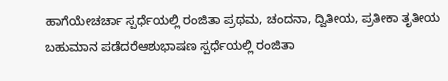ಹಾಗೆಯೇಚರ್ಚಾ ಸ್ಪರ್ಧೆಯಲ್ಲಿ ರಂಜಿತಾ ಪ್ರಥಮ, ಚಂದನಾ, ದ್ವಿತೀಯ, ಪ್ರತೀಕಾ ತೃತೀಯ ಬಹುಮಾನ ಪಡೆದರೆಆಶುಭಾಷಣ ಸ್ಪರ್ಧೆಯಲ್ಲಿ ರಂಜಿತಾ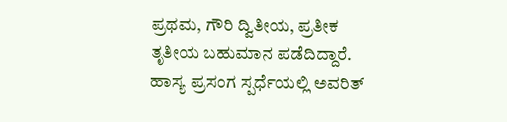ಪ್ರಥಮ, ಗೌರಿ ದ್ವಿತೀಯ, ಪ್ರತೀಕ ತೃತೀಯ ಬಹುಮಾನ ಪಡೆದಿದ್ದಾರೆ. ಹಾಸ್ಯ ಪ್ರಸಂಗ ಸ್ಪರ್ಧೆಯಲ್ಲಿ ಅವರಿತ್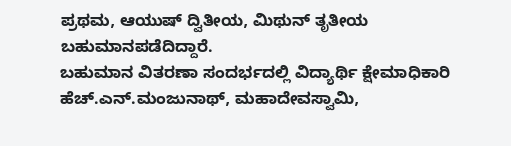ಪ್ರಥಮ, ಆಯುಷ್ ದ್ವಿತೀಯ, ಮಿಥುನ್ ತೃತೀಯ ಬಹುಮಾನಪಡೆದಿದ್ದಾರೆ.
ಬಹುಮಾನ ವಿತರಣಾ ಸಂದರ್ಭದಲ್ಲಿ ವಿದ್ಯಾರ್ಥಿ ಕ್ಷೇಮಾಧಿಕಾರಿ ಹೆಚ್.ಎನ್.ಮಂಜುನಾಥ್, ಮಹಾದೇವಸ್ವಾಮಿ,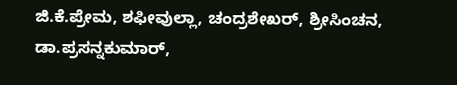ಜಿ.ಕೆ.ಪ್ರೇಮ, ಶಫೀವುಲ್ಲಾ, ಚಂದ್ರಶೇಖರ್, ಶ್ರೀಸಿಂಚನ, ಡಾ.ಪ್ರಸನ್ನಕುಮಾರ್,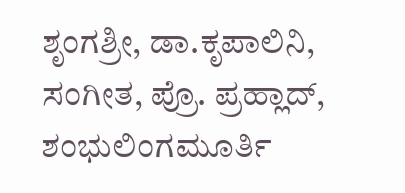ಶೃಂಗಶ್ರೀ, ಡಾ.ಕೃಪಾಲಿನಿ, ಸಂಗೀತ, ಪ್ರೊ. ಪ್ರಹ್ಲಾದ್, ಶಂಭುಲಿಂಗಮೂರ್ತಿ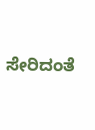ಸೇರಿದಂತೆ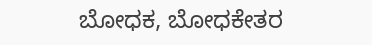ಬೋಧಕ, ಬೋಧಕೇತರ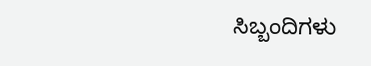ಸಿಬ್ಬಂದಿಗಳು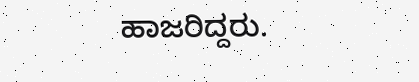ಹಾಜರಿದ್ದರು.